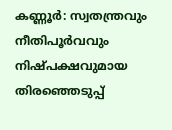കണ്ണൂർ: സ്വതന്ത്രവും നീതിപൂർവവും നിഷ്പക്ഷവുമായ തിരഞ്ഞെടുപ്പ്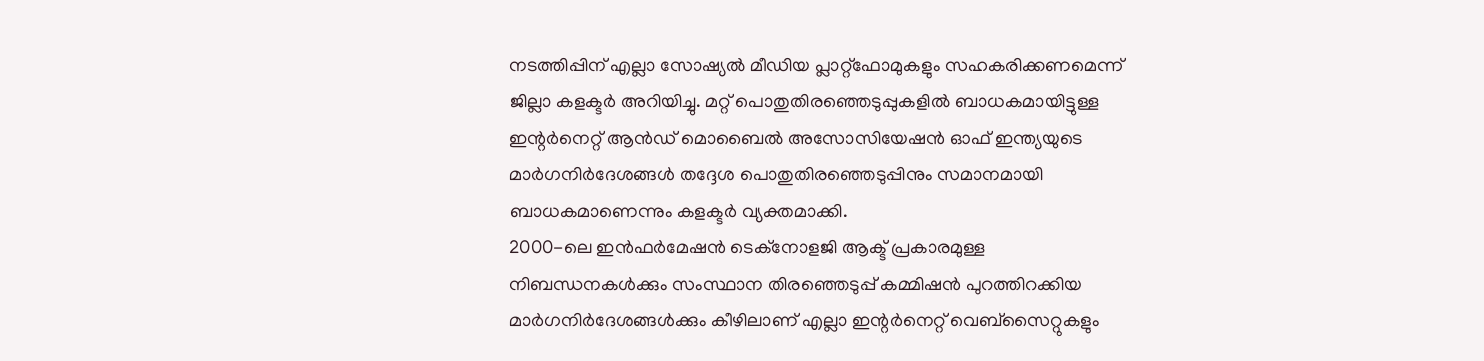നടത്തിപ്പിന് എല്ലാ സോഷ്യൽ മീഡിയ പ്ലാറ്റ്ഫോമുകളും സഹകരിക്കണമെന്ന് ജില്ലാ കളക്ടർ അറിയിച്ചു. മറ്റ് പൊതുതിരഞ്ഞെടുപ്പുകളിൽ ബാധകമായിട്ടുള്ള ഇന്റർനെറ്റ് ആൻഡ് മൊബൈൽ അസോസിയേഷൻ ഓഫ് ഇന്ത്യയുടെ മാർഗനിർദേശങ്ങൾ തദ്ദേശ പൊതുതിരഞ്ഞെടുപ്പിനും സമാനമായി ബാധകമാണെന്നും കളക്ടർ വ്യക്തമാക്കി.
2000-ലെ ഇൻഫർമേഷൻ ടെക്നോളജി ആക്ട് പ്രകാരമുള്ള നിബന്ധനകൾക്കും സംസ്ഥാന തിരഞ്ഞെടുപ്പ് കമ്മിഷൻ പുറത്തിറക്കിയ മാർഗനിർദേശങ്ങൾക്കും കീഴിലാണ് എല്ലാ ഇന്റർനെറ്റ് വെബ്സൈറ്റുകളും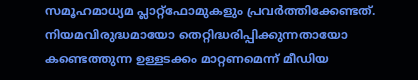സമൂഹമാധ്യമ പ്ലാറ്റ്ഫോമുകളും പ്രവർത്തിക്കേണ്ടത്.
നിയമവിരുദ്ധമായോ തെറ്റിദ്ധരിപ്പിക്കുന്നതായോ കണ്ടെത്തുന്ന ഉള്ളടക്കം മാറ്റണമെന്ന് മീഡിയ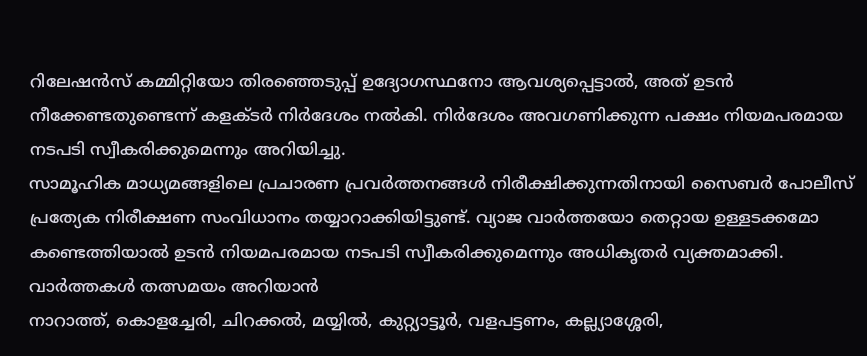റിലേഷൻസ് കമ്മിറ്റിയോ തിരഞ്ഞെടുപ്പ് ഉദ്യോഗസ്ഥനോ ആവശ്യപ്പെട്ടാൽ, അത് ഉടൻ നീക്കേണ്ടതുണ്ടെന്ന് കളക്ടർ നിർദേശം നൽകി. നിർദേശം അവഗണിക്കുന്ന പക്ഷം നിയമപരമായ നടപടി സ്വീകരിക്കുമെന്നും അറിയിച്ചു.
സാമൂഹിക മാധ്യമങ്ങളിലെ പ്രചാരണ പ്രവർത്തനങ്ങൾ നിരീക്ഷിക്കുന്നതിനായി സൈബർ പോലീസ് പ്രത്യേക നിരീക്ഷണ സംവിധാനം തയ്യാറാക്കിയിട്ടുണ്ട്. വ്യാജ വാർത്തയോ തെറ്റായ ഉള്ളടക്കമോ കണ്ടെത്തിയാൽ ഉടൻ നിയമപരമായ നടപടി സ്വീകരിക്കുമെന്നും അധികൃതർ വ്യക്തമാക്കി.
വാർത്തകൾ തത്സമയം അറിയാൻ
നാറാത്ത്, കൊളച്ചേരി, ചിറക്കൽ, മയ്യിൽ, കുറ്റ്യാട്ടൂർ, വളപട്ടണം, കല്ല്യാശ്ശേരി,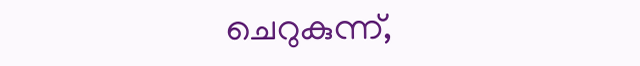ചെറുകുന്ന്,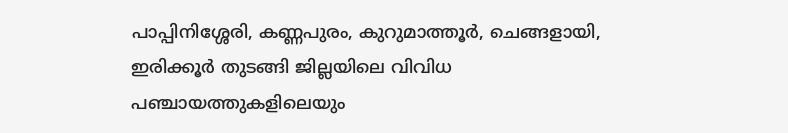പാപ്പിനിശ്ശേരി, കണ്ണപുരം, കുറുമാത്തൂർ, ചെങ്ങളായി, ഇരിക്കൂർ തുടങ്ങി ജില്ലയിലെ വിവിധ പഞ്ചായത്തുകളിലെയും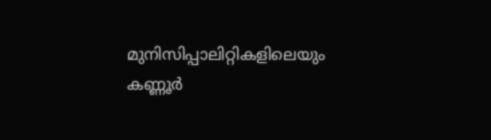മുനിസിപ്പാലിറ്റികളിലെയും കണ്ണൂർ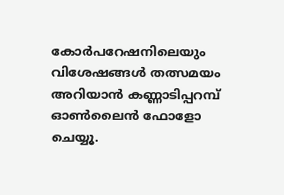കോർപറേഷനിലെയും വിശേഷങ്ങൾ തത്സമയം അറിയാൻ കണ്ണാടിപ്പറമ്പ് ഓൺലൈൻ ഫോളോ ചെയ്യൂ.